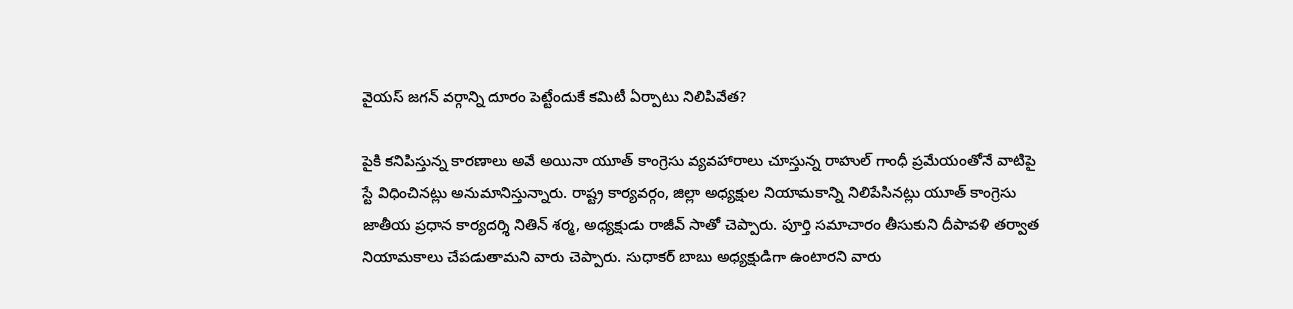వైయస్ జగన్ వర్గాన్ని దూరం పెట్టేందుకే కమిటీ ఏర్పాటు నిలిపివేత?

పైకి కనిపిస్తున్న కారణాలు అవే అయినా యూత్ కాంగ్రెసు వ్యవహారాలు చూస్తున్న రాహుల్ గాంధీ ప్రమేయంతోనే వాటిపై స్టే విధించినట్లు అనుమానిస్తున్నారు. రాష్ట్ర కార్యవర్గం, జిల్లా అధ్యక్షుల నియామకాన్ని నిలిపేసినట్లు యూత్ కాంగ్రెసు జాతీయ ప్రధాన కార్యదర్శి నితిన్ శర్మ, అధ్యక్షుడు రాజీవ్ సాతో చెప్పారు. పూర్తి సమాచారం తీసుకుని దీపావళి తర్వాత నియామకాలు చేపడుతామని వారు చెప్పారు. సుధాకర్ బాబు అధ్యక్షుడిగా ఉంటారని వారు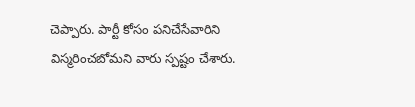చెప్పారు. పార్టీ కోసం పనిచేసేవారిని విస్మరించబోమని వారు స్పష్టం చేశారు.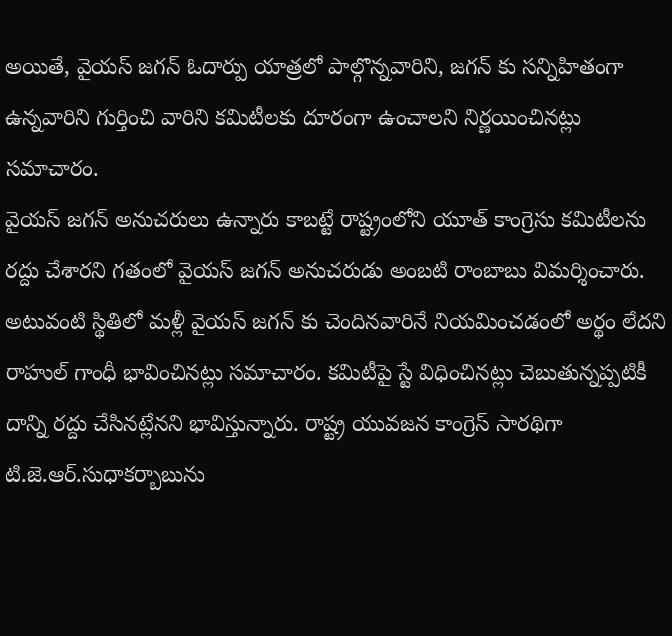అయితే, వైయస్ జగన్ ఓదార్పు యాత్రలో పాల్గొన్నవారిని, జగన్ కు సన్నిహితంగా ఉన్నవారిని గుర్తించి వారిని కమిటీలకు దూరంగా ఉంచాలని నిర్ణయించినట్లు సమాచారం.
వైయస్ జగన్ అనుచరులు ఉన్నారు కాబట్టే రాష్ట్రంలోని యూత్ కాంగ్రెసు కమిటీలను రద్దు చేశారని గతంలో వైయస్ జగన్ అనుచరుడు అంబటి రాంబాబు విమర్శించారు. అటువంటి స్థితిలో మళ్లీ వైయస్ జగన్ కు చెందినవారినే నియమించడంలో అర్థం లేదని రాహుల్ గాంధీ భావించినట్లు సమాచారం. కమిటీపై స్టే విధించినట్లు చెబుతున్నప్పటికీ దాన్ని రద్దు చేసినట్లేనని భావిస్తున్నారు. రాష్ట్ర యువజన కాంగ్రెస్ సారథిగా టి.జె.ఆర్.సుధాకర్బాబును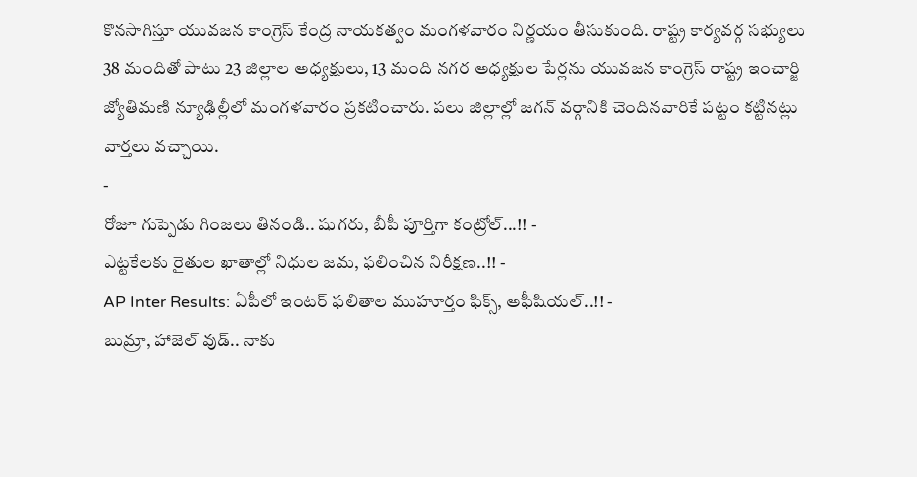కొనసాగిస్తూ యువజన కాంగ్రెస్ కేంద్ర నాయకత్వం మంగళవారం నిర్ణయం తీసుకుంది. రాష్ట్ర కార్యవర్గ సభ్యులు 38 మందితో పాటు 23 జిల్లాల అధ్యక్షులు, 13 మంది నగర అధ్యక్షుల పేర్లను యువజన కాంగ్రెస్ రాష్ట్ర ఇంచార్జి జ్యోతిమణి న్యూఢిల్లీలో మంగళవారం ప్రకటించారు. పలు జిల్లాల్లో జగన్ వర్గానికి చెందినవారికే పట్టం కట్టినట్లు వార్తలు వచ్చాయి.
-
రోజూ గుప్పెడు గింజలు తినండి.. షుగరు, బీపీ పూర్తిగా కంట్రోల్...!! -
ఎట్టకేలకు రైతుల ఖాతాల్లో నిధుల జమ, ఫలించిన నిరీక్షణ..!! -
AP Inter Results: ఏపీలో ఇంటర్ ఫలితాల ముహూర్తం ఫిక్స్, అఫీషియల్..!! -
బుమ్రా, హాజెల్ వుడ్.. నాకు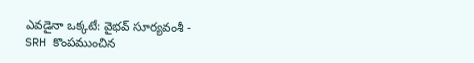ఎవడైనా ఒక్కటే: వైభవ్ సూర్యవంశీ -
SRH కొంపముంచిన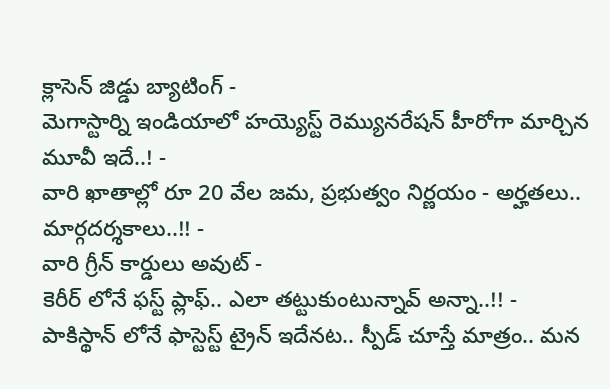క్లాసెన్ జిడ్డు బ్యాటింగ్ -
మెగాస్టార్ని ఇండియాలో హయ్యెస్ట్ రెమ్యునరేషన్ హీరోగా మార్చిన మూవీ ఇదే..! -
వారి ఖాతాల్లో రూ 20 వేల జమ, ప్రభుత్వం నిర్ణయం - అర్హతలు.. మార్గదర్శకాలు..!! -
వారి గ్రీన్ కార్డులు అవుట్ -
కెరీర్ లోనే ఫస్ట్ ప్లాఫ్.. ఎలా తట్టుకుంటున్నావ్ అన్నా..!! -
పాకిస్థాన్ లోనే ఫాస్టెస్ట్ ట్రైన్ ఇదేనట.. స్పీడ్ చూస్తే మాత్రం.. మన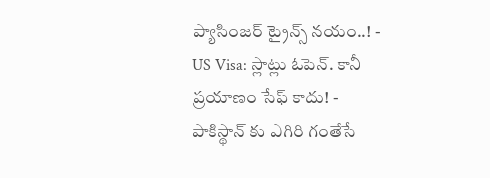ప్యాసింజర్ ట్రైన్స్ నయం..! -
US Visa: స్లాట్లు ఓపెన్. కానీ ప్రయాణం సేఫ్ కాదు! -
పాకిస్థాన్ కు ఎగిరి గంతేసే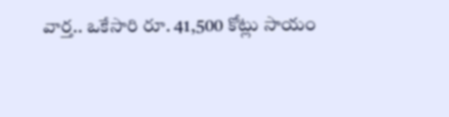వార్త.. ఒకేసారి రూ. 41,500 కోట్లు సాయం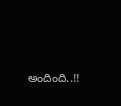అందింది..!!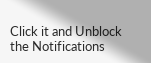Click it and Unblock the Notifications